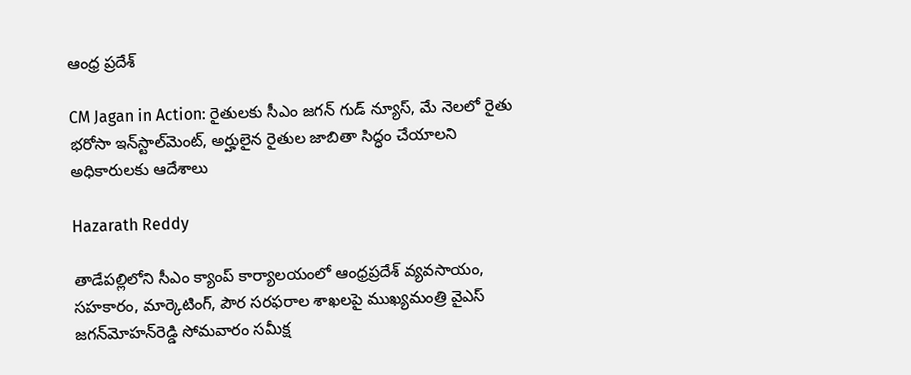ఆంధ్ర ప్రదేశ్

CM Jagan in Action: రైతులకు సీఎం జగన్ గుడ్ న్యూస్, మే నెలలో రైతు భరోసా ఇన్‌స్టాల్‌మెంట్, అర్హులైన రైతుల జాబితా సిద్ధం చేయాలని అధికారులకు ఆదేశాలు

Hazarath Reddy

తాడేపల్లిలోని సీఎం క్యాంప్‌ కార్యాలయంలో ఆంధ్రప్రదేశ్‌ వ్యవసాయం, సహకారం, మార్కెటింగ్, పౌర సరఫరాల శాఖలపై ముఖ్యమంత్రి వైఎస్‌ జగన్‌మోహన్‌రెడ్డి సోమవారం సమీక్ష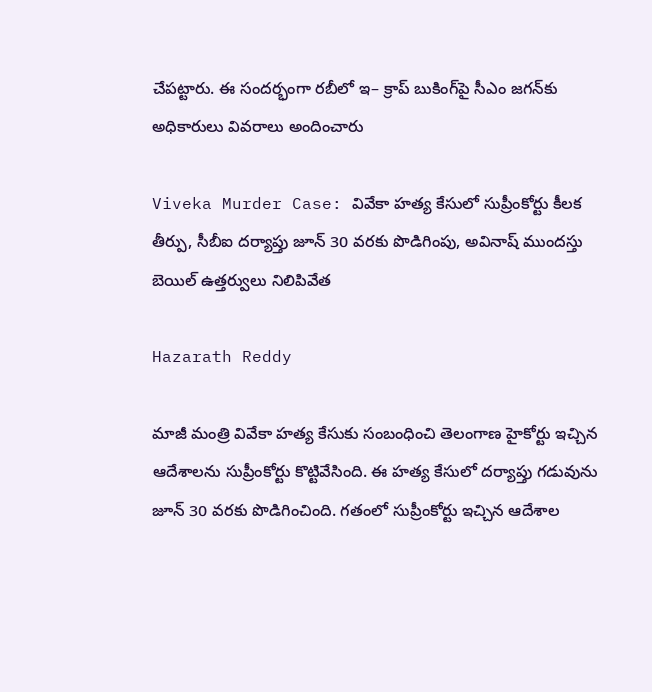చేపట్టారు. ఈ సందర్భంగా రబీలో ఇ– క్రాప్‌ బుకింగ్‌పై సీఎం జగన్‌కు అధికారులు వివరాలు అందించారు

Viveka Murder Case: వివేకా హత్య కేసులో సుప్రీంకోర్టు కీలక తీర్పు, సీబీఐ దర్యాప్తు జూన్ 30 వరకు పొడిగింపు, అవినాష్‌ ముందస్తు బెయిల్‌ ఉత్తర్వులు నిలిపివేత

Hazarath Reddy

మాజీ మంత్రి వివేకా హత్య కేసుకు సంబంధించి తెలంగాణ హైకోర్టు ఇచ్చిన ఆదేశాలను సుప్రీంకోర్టు కొట్టివేసింది. ఈ హత్య కేసులో దర్యాప్తు గడువును జూన్‌ 30 వరకు పొడిగించింది. గతంలో సుప్రీంకోర్టు ఇచ్చిన ఆదేశాల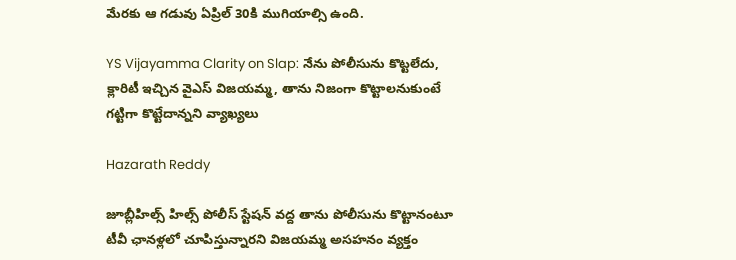మేరకు ఆ గడువు ఏప్రిల్‌ 30కి ముగియాల్సి ఉంది.

YS Vijayamma Clarity on Slap: నేను పోలీసును కొట్టలేదు, క్లారిటీ ఇచ్చిన వైఎస్ విజయమ్మ, తాను నిజంగా కొట్టాలనుకుంటే గట్టిగా కొట్టేదాన్నని వ్యాఖ్యలు

Hazarath Reddy

జూబ్లీహిల్స్ హిల్స్ పోలీస్ స్టేషన్ వద్ద తాను పోలీసును కొట్టానంటూ టీవీ ఛానళ్లలో చూపిస్తున్నారని విజయమ్మ అసహనం వ్యక్తం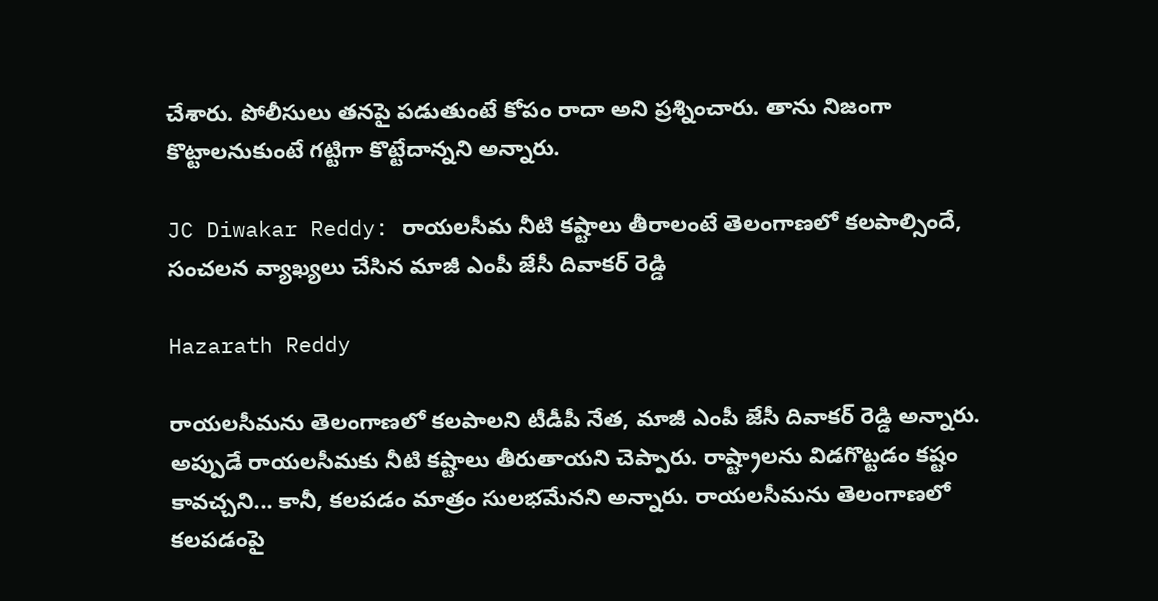చేశారు. పోలీసులు తనపై పడుతుంటే కోపం రాదా అని ప్రశ్నించారు. తాను నిజంగా కొట్టాలనుకుంటే గట్టిగా కొట్టేదాన్నని అన్నారు.

JC Diwakar Reddy: రాయలసీమ నీటి కష్టాలు తీరాలంటే తెలంగాణలో కలపాల్సిందే, సంచలన వ్యాఖ్యలు చేసిన మాజీ ఎంపీ జేసీ దివాకర్ రెడ్డి

Hazarath Reddy

రాయలసీమను తెలంగాణలో కలపాలని టీడీపీ నేత, మాజీ ఎంపీ జేసీ దివాకర్ రెడ్డి అన్నారు. అప్పుడే రాయలసీమకు నీటి కష్టాలు తీరుతాయని చెప్పారు. రాష్ట్రాలను విడగొట్టడం కష్టం కావచ్చని... కానీ, కలపడం మాత్రం సులభమేనని అన్నారు. రాయలసీమను తెలంగాణలో కలపడంపై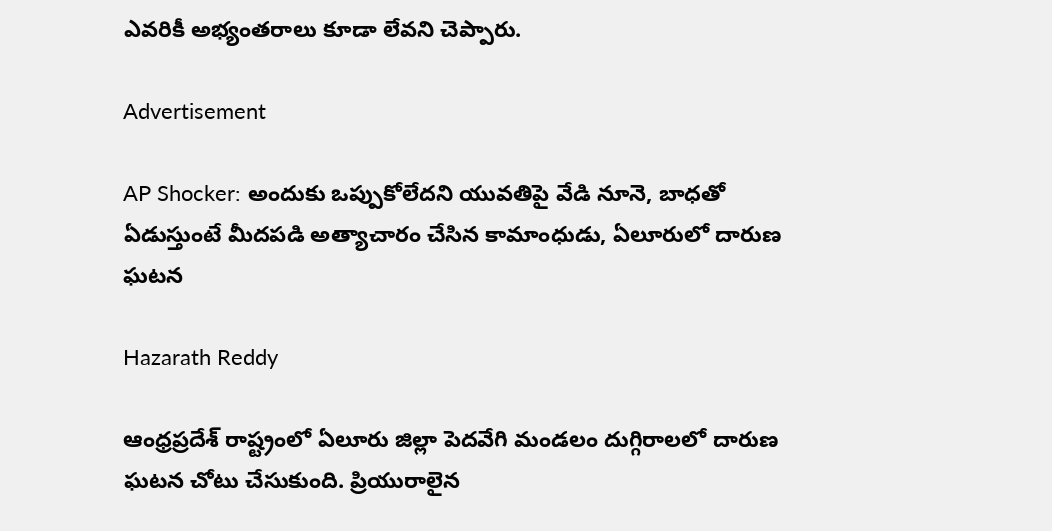ఎవరికీ అభ్యంతరాలు కూడా లేవని చెప్పారు.

Advertisement

AP Shocker: అందుకు ఒప్పుకోలేదని యువతిపై వేడి నూనె, బాధతో ఏడుస్తుంటే మీదపడి అత్యాచారం చేసిన కామాంధుడు, ఏలూరులో దారుణ ఘటన

Hazarath Reddy

ఆంధ్రప్రదేశ్ రాష్ట్రంలో ఏలూరు జిల్లా పెదవేగి మండలం దుగ్గిరాలలో దారుణ ఘటన చోటు చేసుకుంది. ప్రియురాలైన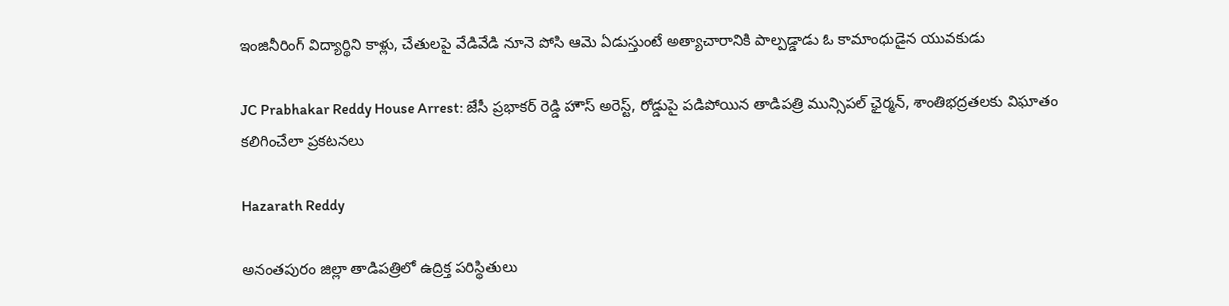ఇంజినీరింగ్ విద్యార్థిని కాళ్లు, చేతులపై వేడివేడి నూనె పోసి ఆమె ఏడుస్తుంటే అత్యాచారానికి పాల్పడ్డాడు ఓ కామాంధుడైన యువకుడు

JC Prabhakar Reddy House Arrest: జేసీ ప్రభాకర్ రెడ్డి హౌస్ అరెస్ట్, రోడ్డుపై పడిపోయిన తాడిపత్రి మున్సిపల్ ఛైర్మన్, శాంతిభద్రతలకు విఘాతం కలిగించేలా ప్రకటనలు

Hazarath Reddy

అనంతపురం జిల్లా తాడిపత్రిలో ఉద్రిక్త పరిస్థితులు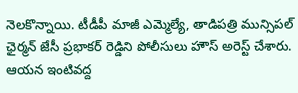నెలకొన్నాయి. టీడీపీ మాజీ ఎమ్మెల్యే, తాడిపత్రి మున్సిపల్ ఛైర్మన్ జేసీ ప్రభాకర్ రెడ్డిని పోలీసులు హౌస్ అరెస్ట్ చేశారు. ఆయన ఇంటివద్ద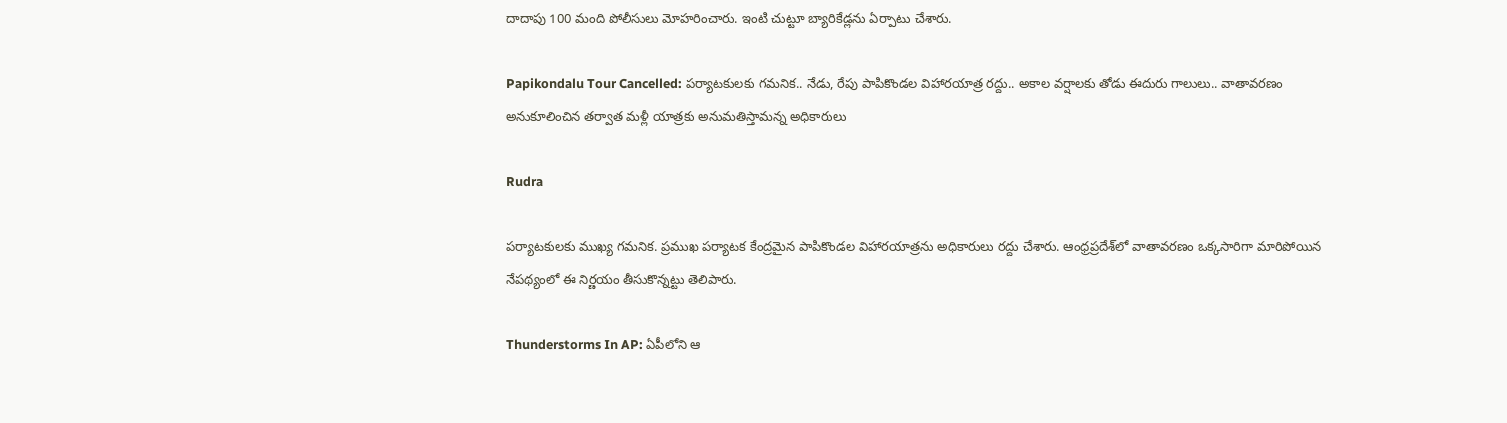దాదాపు 100 మంది పోలీసులు మోహరించారు. ఇంటి చుట్టూ బ్యారికేడ్లను ఏర్పాటు చేశారు.

Papikondalu Tour Cancelled: పర్యాటకులకు గమనిక.. నేడు, రేపు పాపికొండల విహారయాత్ర రద్దు.. అకాల వర్షాలకు తోడు ఈదురు గాలులు.. వాతావరణం అనుకూలించిన తర్వాత మళ్లీ యాత్రకు అనుమతిస్తామన్న అధికారులు

Rudra

పర్యాటకులకు ముఖ్య గమనిక. ప్రముఖ పర్యాటక కేంద్రమైన పాపికొండల విహారయాత్రను అధికారులు రద్దు చేశారు. ఆంధ్రప్రదేశ్‌లో వాతావరణం ఒక్కసారిగా మారిపోయిన నేపథ్యంలో ఈ నిర్ణయం తీసుకొన్నట్టు తెలిపారు.

Thunderstorms In AP: ఏపీలోని ఆ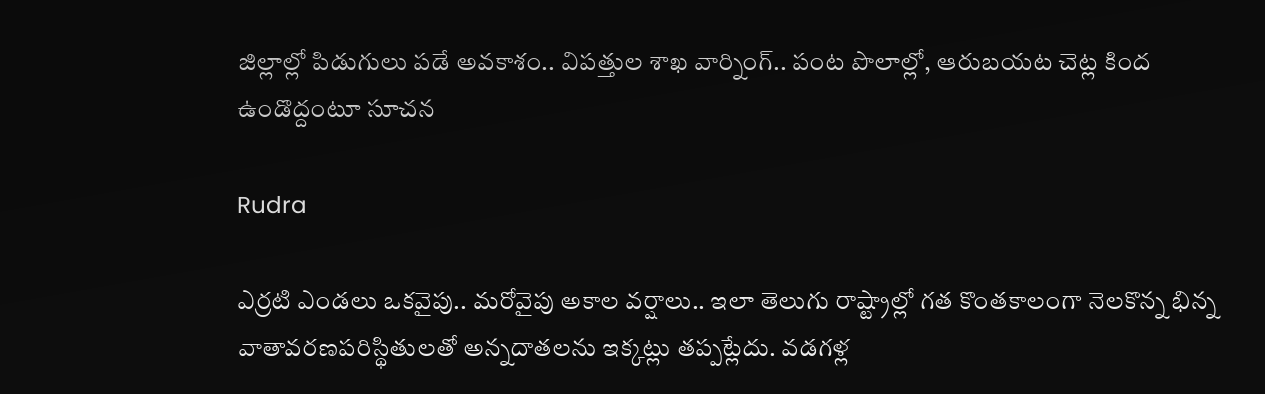జిల్లాల్లో పిడుగులు పడే అవకాశం.. విపత్తుల శాఖ వార్నింగ్.. పంట పొలాల్లో, ఆరుబయట చెట్ల కింద ఉండొద్దంటూ సూచన

Rudra

ఎర్రటి ఎండలు ఒకవైపు.. మరోవైపు అకాల వర్షాలు.. ఇలా తెలుగు రాష్ట్రాల్లో గత కొంతకాలంగా నెలకొన్న భిన్న వాతావరణపరిస్థితులతో అన్నదాతలను ఇక్కట్లు తప్పట్లేదు. వడగళ్ల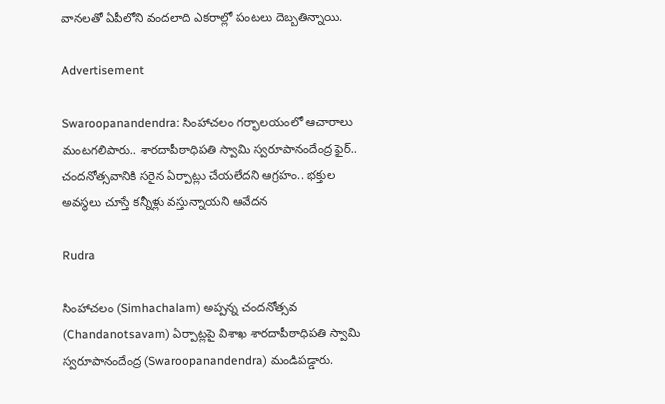వానలతో ఏపీలోని వందలాది ఎకరాల్లో పంటలు దెబ్బతిన్నాయి.

Advertisement

Swaroopanandendra: సింహాచలం గర్భాలయంలో ఆచారాలు మంటగలిపారు.. శారదాపీఠాధిపతి స్వామి స్వరూపానందేంద్ర ఫైర్.. చందనోత్సవానికి సరైన ఏర్పాట్లు చేయలేదని ఆగ్రహం.. భక్తుల అవస్థలు చూస్తే కన్నీళ్లు వస్తున్నాయని ఆవేదన

Rudra

సింహాచలం (Simhachalam) అప్పన్న చందనోత్సవ (Chandanotsavam) ఏర్పాట్లపై విశాఖ శారదాపీఠాధిపతి స్వామి స్వరూపానందేంద్ర (Swaroopanandendra) మండిపడ్డారు.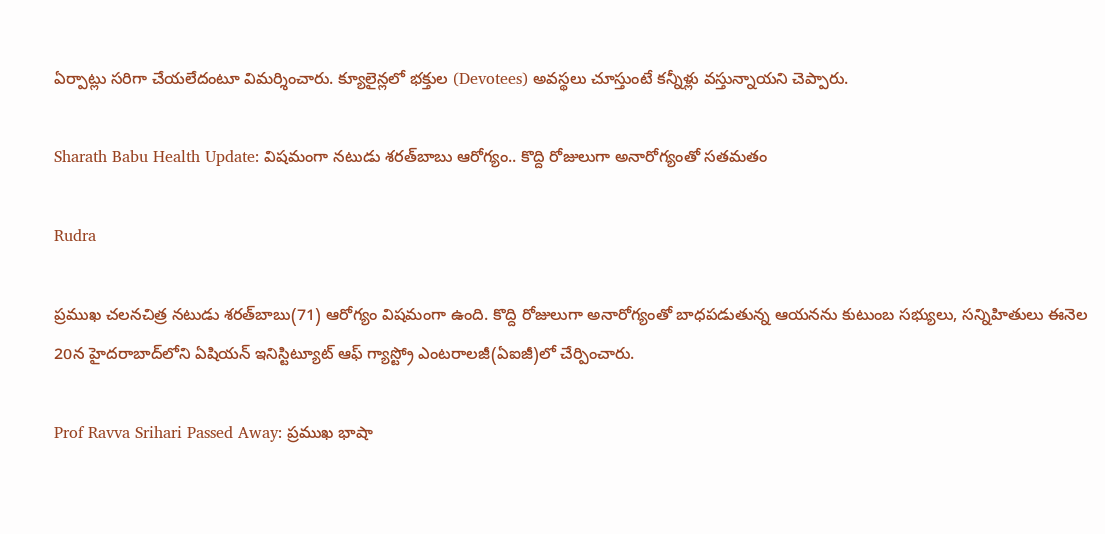ఏర్పాట్లు సరిగా చేయలేదంటూ విమర్శించారు. క్యూలైన్లలో భక్తుల (Devotees) అవస్థలు చూస్తుంటే కన్నీళ్లు వస్తున్నాయని చెప్పారు.

Sharath Babu Health Update: విషమంగా నటుడు శరత్‌బాబు ఆరోగ్యం.. కొద్ది రోజులుగా అనారోగ్యంతో సతమతం

Rudra

ప్రముఖ చలనచిత్ర నటుడు శరత్‌బాబు(71) ఆరోగ్యం విషమంగా ఉంది. కొద్ది రోజులుగా అనారోగ్యంతో బాధపడుతున్న ఆయనను కుటుంబ సభ్యులు, సన్నిహితులు ఈనెల 20న హైదరాబాద్‌లోని ఏషియన్‌ ఇనిస్టిట్యూట్‌ ఆఫ్‌ గ్యాస్ట్రో ఎంటరాలజీ(ఏఐజీ)లో చేర్పించారు.

Prof Ravva Srihari Passed Away: ప్రముఖ భాషా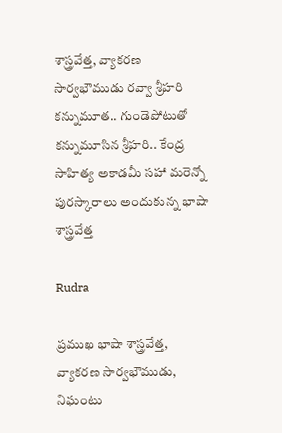శాస్త్రవేత్త, వ్యాకరణ సార్వభౌముడు రవ్వా శ్రీహరి కన్నుమూత.. గుండెపోటుతో కన్నుమూసిన శ్రీహరి.. కేంద్ర సాహిత్య అకాడమీ సహా మరెన్నో పురస్కారాలు అందుకున్న భాషా శాస్త్రవేత్త

Rudra

ప్రముఖ భాషా శాస్త్రవేత్త, వ్యాకరణ సార్వభౌముడు, నిఘంటు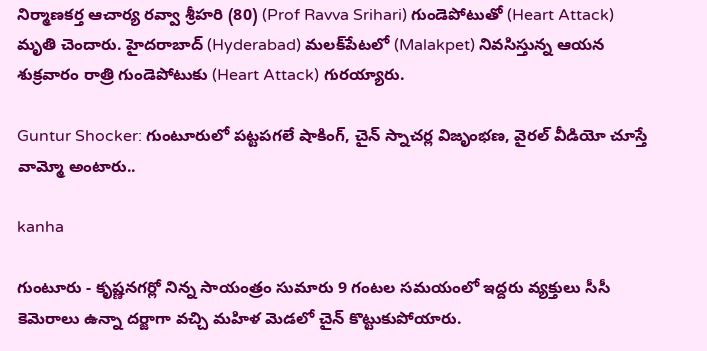నిర్మాణకర్త ఆచార్య రవ్వా శ్రీహరి (80) (Prof Ravva Srihari) గుండెపోటుతో (Heart Attack) మృతి చెందారు. హైదరాబాద్ (Hyderabad) మలక్‌పేటలో (Malakpet) నివసిస్తున్న ఆయన శుక్రవారం రాత్రి గుండెపోటుకు (Heart Attack) గురయ్యారు.

Guntur Shocker: గుంటూరులో పట్టపగలే షాకింగ్, చైన్ స్నాచర్ల విజృంభణ, వైరల్ వీడియో చూస్తే వామ్మో అంటారు..

kanha

గుంటూరు - కృష్ణనగర్లో నిన్న సాయంత్రం సుమారు 9 గంటల సమయంలో ఇద్దరు వ్యక్తులు సీసీ కెమెరాలు ఉన్నా దర్జాగా వచ్చి మహిళ మెడలో చైన్ కొట్టుకుపోయారు.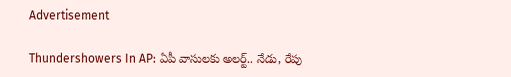Advertisement

Thundershowers In AP: ఏపీ వాసులకు అలర్ట్.. నేడు, రేపు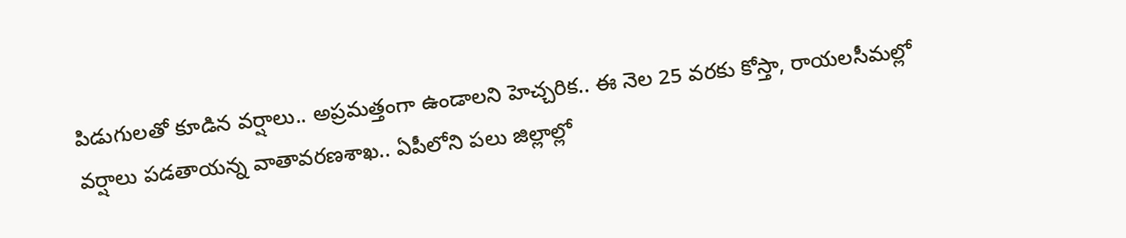పిడుగులతో కూడిన వర్షాలు.. అప్రమత్తంగా ఉండాలని హెచ్చరిక.. ఈ నెల 25 వరకు కోస్తా, రాయలసీమల్లో వర్షాలు పడతాయన్న వాతావరణశాఖ.. ఏపీలోని పలు జిల్లాల్లో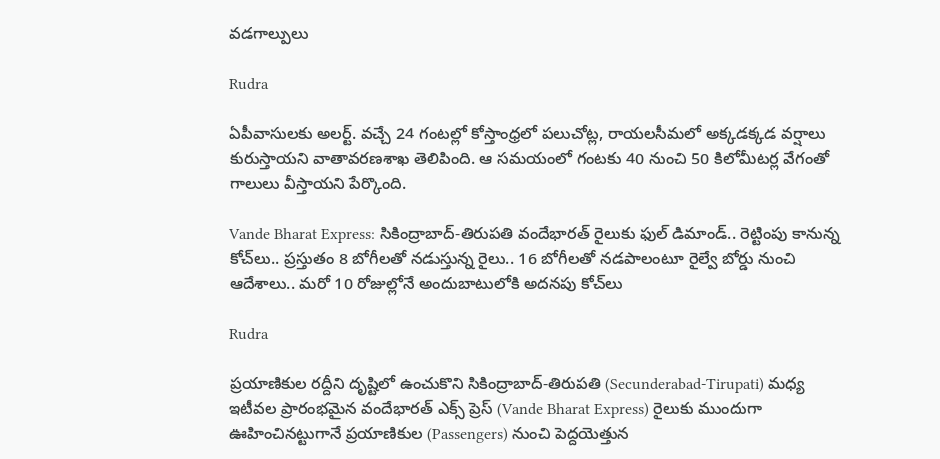వడగాల్పులు

Rudra

ఏపీవాసులకు అలర్ట్. వచ్చే 24 గంటల్లో కోస్తాంధ్రలో పలుచోట్ల, రాయలసీమలో అక్కడక్కడ వర్షాలు కురుస్తాయని వాతావరణశాఖ తెలిపింది. ఆ సమయంలో గంటకు 40 నుంచి 50 కిలోమీటర్ల వేగంతో గాలులు వీస్తాయని పేర్కొంది.

Vande Bharat Express: సికింద్రాబాద్-తిరుపతి వందేభారత్ రైలుకు ఫుల్ డిమాండ్.. రెట్టింపు కానున్న కోచ్‌లు.. ప్రస్తుతం 8 బోగీలతో నడుస్తున్న రైలు.. 16 బోగీలతో నడపాలంటూ రైల్వే బోర్డు నుంచి ఆదేశాలు.. మరో 10 రోజుల్లోనే అందుబాటులోకి అదనపు కోచ్‌లు

Rudra

ప్రయాణికుల రద్దీని దృష్టిలో ఉంచుకొని సికింద్రాబాద్-తిరుపతి (Secunderabad-Tirupati) మధ్య ఇటీవల ప్రారంభమైన వందేభారత్ ఎక్స్‌ ప్రెస్ (Vande Bharat Express) రైలుకు ముందుగా ఊహించినట్టుగానే ప్రయాణికుల (Passengers) నుంచి పెద్దయెత్తున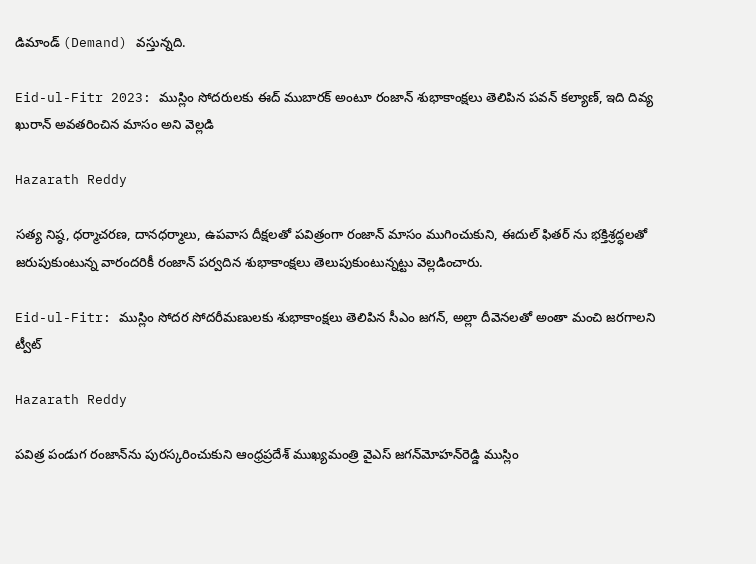డిమాండ్ (Demand) వస్తున్నది.

Eid-ul-Fitr 2023: ముస్లిం సోదరులకు ఈద్ ముబారక్ అంటూ రంజాన్ శుభాకాంక్షలు తెలిపిన పవన్ కల్యాణ్, ఇది దివ్య ఖురాన్ అవతరించిన మాసం అని వెల్లడి

Hazarath Reddy

సత్య నిష్ఠ, ధర్మాచరణ, దానధర్మాలు, ఉపవాస దీక్షలతో పవిత్రంగా రంజాన్ మాసం ముగించుకుని, ఈదుల్ ఫితర్ ను భక్తిశ్రద్ధలతో జరుపుకుంటున్న వారందరికీ రంజాన్ పర్వదిన శుభాకాంక్షలు తెలుపుకుంటున్నట్టు వెల్లడించారు.

Eid-ul-Fitr: ముస్లిం సోదర సోదరీమణులకు శుభాకాంక్షలు తెలిపిన సీఎం జగన్, అల్లా దీవెనలతో అంతా మంచి జరగాలని ట్వీట్

Hazarath Reddy

పవిత్ర పండుగ రంజాన్‌ను పురస్కరించుకుని ఆంధ్రప్రదేశ్‌ ముఖ్యమంత్రి వైఎస్‌ జగన్‌మోహన్‌రెడ్డి ముస్లిం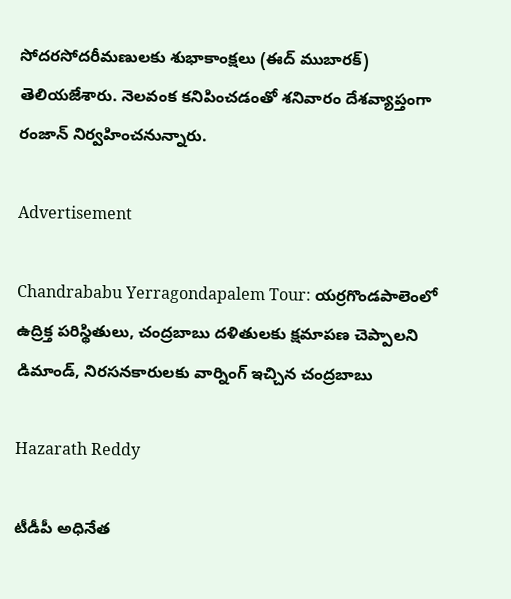సోదరసోదరీమణులకు శుభాకాంక్షలు (ఈద్‌ ముబారక్‌) తెలియజేశారు. నెలవంక కనిపించడంతో శనివారం దేశవ్యాప్తంగా రంజాన్‌ నిర్వహించనున్నారు.

Advertisement

Chandrababu Yerragondapalem Tour: యర్రగొండపాలెంలో ఉద్రిక్త పరిస్థితులు, చంద్రబాబు దళితులకు క్షమాపణ చెప్పాలని డిమాండ్, నిరసనకారులకు వార్నింగ్ ఇచ్చిన చంద్రబాబు

Hazarath Reddy

టీడీపీ అధినేత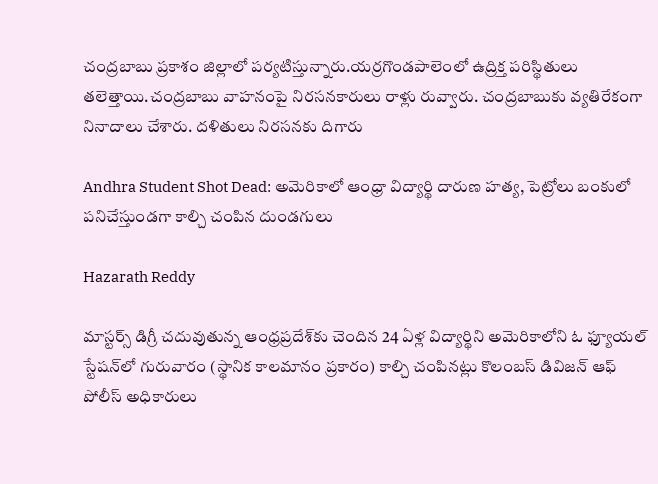చంద్రబాబు ప్రకాశం జిల్లాలో పర్యటిస్తున్నారు.యర్రగొండపాలెంలో ఉద్రిక్త పరిస్థితులు తలెత్తాయి.చంద్రబాబు వాహనంపై నిరసనకారులు రాళ్లు రువ్వారు. చంద్రబాబుకు వ్యతిరేకంగా నినాదాలు చేశారు. దళితులు నిరసనకు దిగారు

Andhra Student Shot Dead: అమెరికాలో ఆంధ్రా విద్యార్థి దారుణ హత్య, పెట్రోలు బంకులో పనిచేస్తుండగా కాల్చి చంపిన దుండగులు

Hazarath Reddy

మాస్టర్స్ డిగ్రీ చదువుతున్న ఆంధ్రప్రదేశ్‌కు చెందిన 24 ఏళ్ల విద్యార్థిని అమెరికాలోని ఓ ఫ్యూయల్ స్టేషన్‌లో గురువారం (స్థానిక కాలమానం ప్రకారం) కాల్చి చంపినట్లు కొలంబస్ డివిజన్ ఆఫ్ పోలీస్ అధికారులు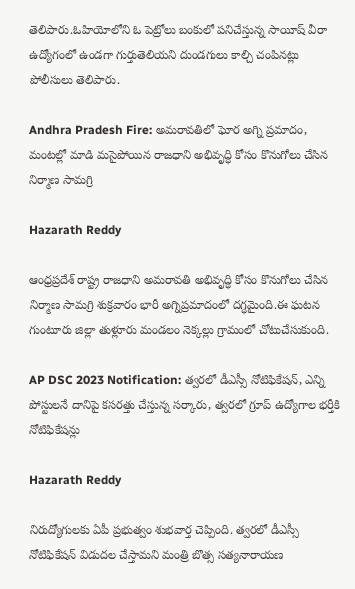తెలిపారు.ఓహియోలోని ఓ పెట్రోలు బంకులో పనిచేస్తున్న సాయీష్ వీరా ఉద్యోగంలో ఉండగా గుర్తుతెలియని దుండగులు కాల్చి చంపినట్లు పోలీసులు తెలిపారు.

Andhra Pradesh Fire: అమరావతిలో ఘోర అగ్ని ప్రమాదం, మంటల్లో మాడి మసైపోయిన రాజధాని అభివృద్ధి కోసం కొనుగోలు చేసిన నిర్మాణ సామగ్రి

Hazarath Reddy

ఆంధ్రప్రదేశ్ రాష్ట్ర రాజధాని అమరావతి అభివృద్ధి కోసం కొనుగోలు చేసిన నిర్మాణ సామగ్రి శుక్రవారం భారీ అగ్నిప్రమాదంలో దగ్ధమైంది.ఈ ఘటన గుంటూరు జిల్లా తుళ్లూరు మండలం నెక్కల్లు గ్రామంలో చోటుచేసుకుంది.

AP DSC 2023 Notification: త్వరలో డీఎస్సీ నోటిఫికేషన్‌, ఎన్ని పోస్టులనే దానిపై కసరత్తు చేస్తున్న సర్కారు, త్వరలో గ్రూప్ ఉద్యోగాల భర్తీకి నోటిఫికేషన్లు

Hazarath Reddy

నిరుద్యోగులకు ఏపీ ప్రభుత్వం శుభవార్త చెప్పింది. త్వరలో డీఎస్సీ నోటిఫికేషన్‌ విడుదల చేస్తామని మంత్రి బొత్స సత్యనారాయణ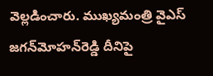వెల్లడించారు. ముఖ్యమంత్రి వైఎస్‌ జగన్‌మోహన్‌రెడ్డి దీనిపై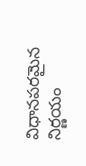విధానపరమైన నిర్ణయం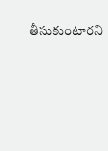తీసుకుంటారని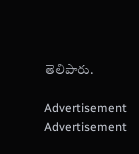తెలిపారు.

Advertisement
Advertisement